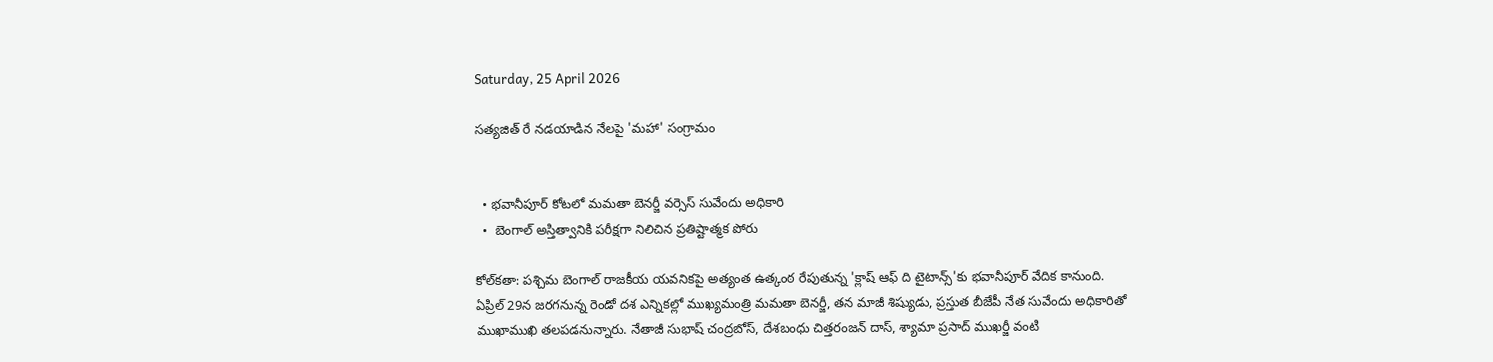Saturday, 25 April 2026

సత్యజిత్ రే నడయాడిన నేలపై 'మహా' సంగ్రామం


  • భవానీపూర్ కోటలో మమతా బెనర్జీ వర్సెస్ సువేందు అధికారి
  •  బెంగాల్ అస్తిత్వానికి పరీక్షగా నిలిచిన ప్రతిష్టాత్మక పోరు

కోల్‌కతా: పశ్చిమ బెంగాల్ రాజకీయ యవనికపై అత్యంత ఉత్కంఠ రేపుతున్న 'క్లాష్ ఆఫ్ ది టైటాన్స్'కు భవానీపూర్ వేదిక కానుంది. ఏప్రిల్ 29న జరగనున్న రెండో దశ ఎన్నికల్లో ముఖ్యమంత్రి మమతా బెనర్జీ, తన మాజీ శిష్యుడు, ప్రస్తుత బీజేపీ నేత సువేందు అధికారితో ముఖాముఖి తలపడనున్నారు. నేతాజీ సుభాష్ చంద్రబోస్, దేశబంధు చిత్తరంజన్ దాస్, శ్యామా ప్రసాద్ ముఖర్జీ వంటి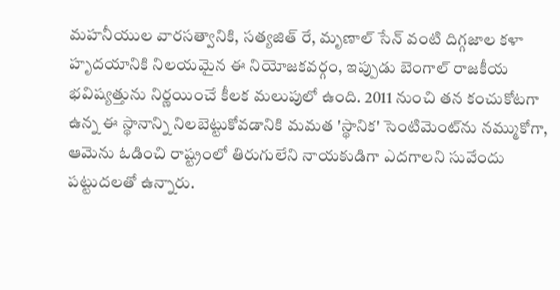మహనీయుల వారసత్వానికి, సత్యజిత్ రే, మృణాల్ సేన్ వంటి దిగ్గజాల కళా హృదయానికి నిలయమైన ఈ నియోజకవర్గం, ఇప్పుడు బెంగాల్ రాజకీయ భవిష్యత్తును నిర్ణయించే కీలక మలుపులో ఉంది. 2011 నుంచి తన కంచుకోటగా ఉన్న ఈ స్థానాన్ని నిలబెట్టుకోవడానికి మమత 'స్థానిక' సెంటిమెంట్‌ను నమ్ముకోగా, ఆమెను ఓడించి రాష్ట్రంలో తిరుగులేని నాయకుడిగా ఎదగాలని సువేందు పట్టుదలతో ఉన్నారు.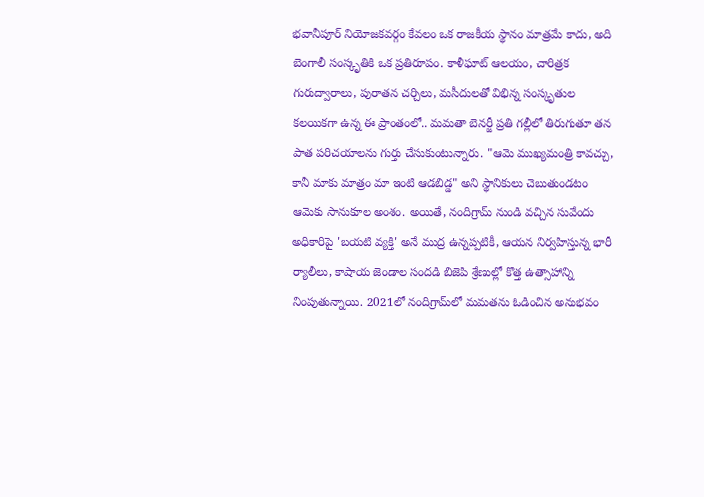భవానీపూర్ నియోజకవర్గం కేవలం ఒక రాజకీయ స్థానం మాత్రమే కాదు, అది బెంగాలీ సంస్కృతికి ఒక ప్రతిరూపం. కాళీఘాట్ ఆలయం, చారిత్రక గురుద్వారాలు, పురాతన చర్చిలు, మసీదులతో విభిన్న సంస్కృతుల కలయికగా ఉన్న ఈ ప్రాంతంలో.. మమతా బెనర్జీ ప్రతి గల్లీలో తిరుగుతూ తన పాత పరిచయాలను గుర్తు చేసుకుంటున్నారు. "ఆమె ముఖ్యమంత్రి కావచ్చు, కానీ మాకు మాత్రం మా ఇంటి ఆడబిడ్డ" అని స్థానికులు చెబుతుండటం ఆమెకు సానుకూల అంశం. అయితే, నందిగ్రామ్ నుండి వచ్చిన సువేందు అధికారిపై 'బయటి వ్యక్తి' అనే ముద్ర ఉన్నప్పటికీ, ఆయన నిర్వహిస్తున్న భారీ ర్యాలీలు, కాషాయ జెండాల సందడి బిజెపి శ్రేణుల్లో కొత్త ఉత్సాహాన్ని నింపుతున్నాయి. 2021లో నందిగ్రామ్‌లో మమతను ఓడించిన అనుభవం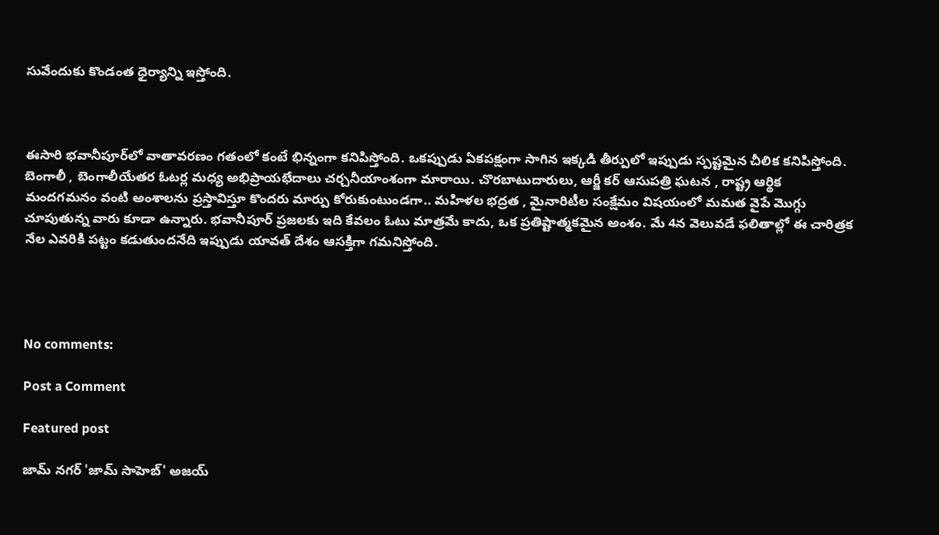సువేందుకు కొండంత ధైర్యాన్ని ఇస్తోంది.



ఈసారి భవానీపూర్‌లో వాతావరణం గతంలో కంటే భిన్నంగా కనిపిస్తోంది. ఒకప్పుడు ఏకపక్షంగా సాగిన ఇక్కడి తీర్పులో ఇప్పుడు స్పష్టమైన చీలిక కనిపిస్తోంది. బెంగాలీ , బెంగాలీయేతర ఓటర్ల మధ్య అభిప్రాయభేదాలు చర్చనీయాంశంగా మారాయి. చొరబాటుదారులు, ఆర్జీ కర్ ఆసుపత్రి ఘటన , రాష్ట్ర ఆర్థిక మందగమనం వంటి అంశాలను ప్రస్తావిస్తూ కొందరు మార్పు కోరుకుంటుండగా.. మహిళల భద్రత , మైనారిటీల సంక్షేమం విషయంలో మమత వైపే మొగ్గు చూపుతున్న వారు కూడా ఉన్నారు. భవానీపూర్ ప్రజలకు ఇది కేవలం ఓటు మాత్రమే కాదు, ఒక ప్రతిష్టాత్మకమైన అంశం. మే 4న వెలువడే ఫలితాల్లో ఈ చారిత్రక నేల ఎవరికి పట్టం కడుతుందనేది ఇప్పుడు యావత్ దేశం ఆసక్తిగా గమనిస్తోంది.




No comments:

Post a Comment

Featured post

జామ్ నగర్ 'జామ్ సాహెబ్' అజయ్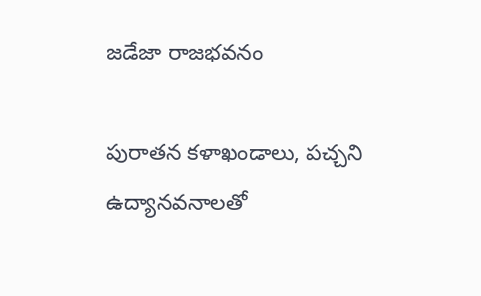జడేజా రాజభవనం

పురాతన కళాఖండాలు, పచ్చని ఉద్యానవనాలతో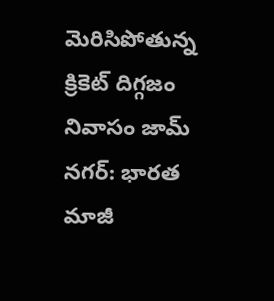మెరిసిపోతున్న క్రికెట్ దిగ్గజం నివాసం జామ్ నగర్: భారత మాజీ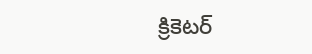క్రికెటర్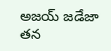అజయ్ జడేజా తన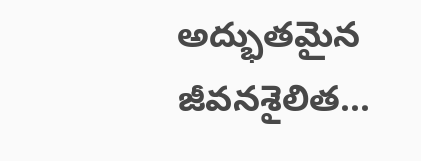అద్భుతమైన జీవనశైలిత...